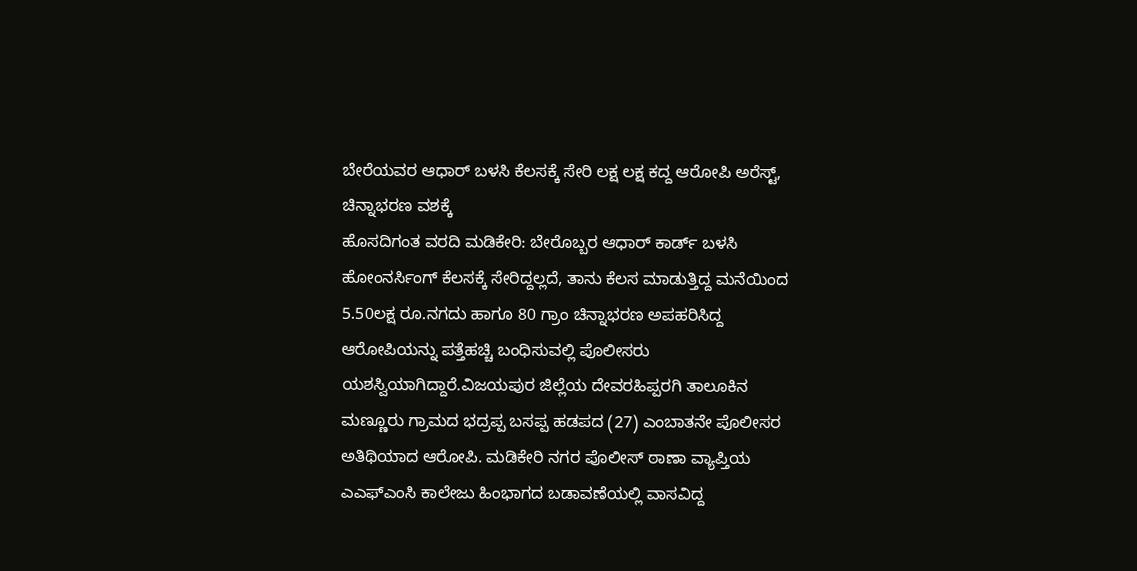ಬೇರೆಯವರ ಆಧಾರ್ ಬಳಸಿ ಕೆಲಸಕ್ಕೆ ಸೇರಿ ಲಕ್ಷ ಲಕ್ಷ ಕದ್ದ ಆರೋಪಿ ಅರೆಸ್ಟ್, ಚಿನ್ನಾಭರಣ ವಶಕ್ಕೆ
ಹೊಸದಿಗಂತ ವರದಿ ಮಡಿಕೇರಿ: ಬೇರೊಬ್ಬರ ಆಧಾರ್ ಕಾರ್ಡ್ ಬಳಸಿ ಹೋಂನರ್ಸಿಂಗ್ ಕೆಲಸಕ್ಕೆ ಸೇರಿದ್ದಲ್ಲದೆ, ತಾನು ಕೆಲಸ ಮಾಡುತ್ತಿದ್ದ ಮನೆಯಿಂದ 5.50ಲಕ್ಷ ರೂ.ನಗದು ಹಾಗೂ 80 ಗ್ರಾಂ ಚಿನ್ನಾಭರಣ ಅಪಹರಿಸಿದ್ದ ಆರೋಪಿಯನ್ನು ಪತ್ತೆಹಚ್ಚಿ ಬಂಧಿಸುವಲ್ಲಿ ಪೊಲೀಸರು ಯಶಸ್ವಿಯಾಗಿದ್ದಾರೆ.ವಿಜಯಪುರ ಜಿಲ್ಲೆಯ ದೇವರಹಿಪ್ಪರಗಿ ತಾಲೂಕಿನ ಮಣ್ಣೂರು ಗ್ರಾಮದ ಭದ್ರಪ್ಪ ಬಸಪ್ಪ ಹಡಪದ (27) ಎಂಬಾತನೇ ಪೊಲೀಸರ ಅತಿಥಿಯಾದ ಆರೋಪಿ. ಮಡಿಕೇರಿ ನಗರ ಪೊಲೀಸ್ ಠಾಣಾ ವ್ಯಾಪ್ತಿಯ ಎಎಫ್ಎಂಸಿ ಕಾಲೇಜು ಹಿಂಭಾಗದ ಬಡಾವಣೆಯಲ್ಲಿ ವಾಸವಿದ್ದ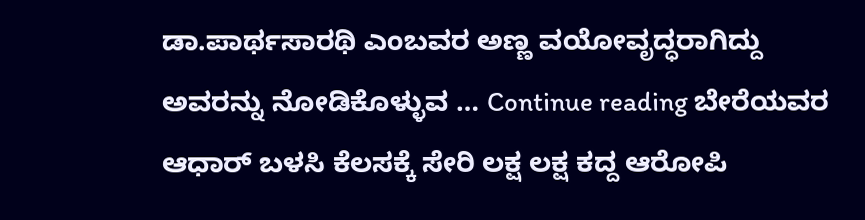ಡಾ.ಪಾರ್ಥಸಾರಥಿ ಎಂಬವರ ಅಣ್ಣ ವಯೋವೃದ್ಧರಾಗಿದ್ದು ಅವರನ್ನು ನೋಡಿಕೊಳ್ಳುವ … Continue reading ಬೇರೆಯವರ ಆಧಾರ್ ಬಳಸಿ ಕೆಲಸಕ್ಕೆ ಸೇರಿ ಲಕ್ಷ ಲಕ್ಷ ಕದ್ದ ಆರೋಪಿ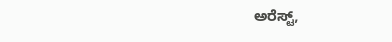ಅರೆಸ್ಟ್,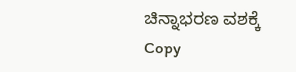ಚಿನ್ನಾಭರಣ ವಶಕ್ಕೆ
Copy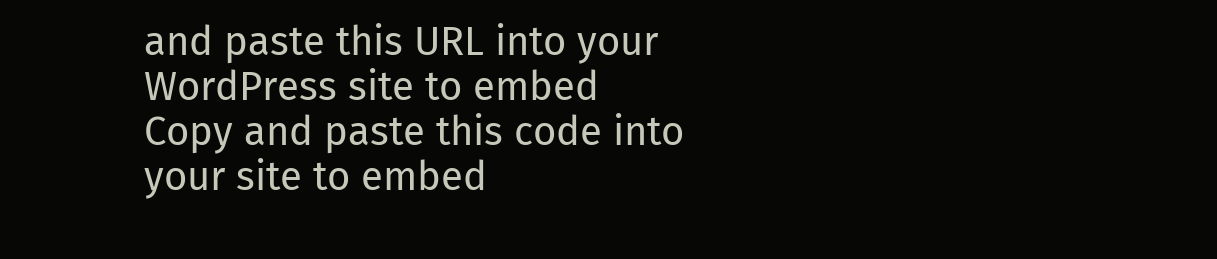and paste this URL into your WordPress site to embed
Copy and paste this code into your site to embed